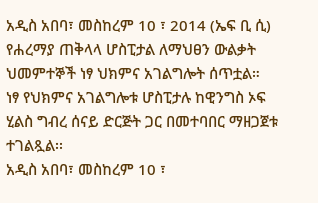አዲስ አበባ፣ መስከረም 10 ፣ 2014 (ኤፍ ቢ ሲ) የሐረማያ ጠቅላላ ሆስፒታል ለማህፀን ውልቃት ህመምተኞች ነፃ ህክምና አገልግሎት ሰጥቷል።
ነፃ የህክምና አገልግሎቱ ሆስፒታሉ ከዊንግስ ኦፍ ሂልስ ግብረ ሰናይ ድርጅት ጋር በመተባበር ማዘጋጀቱ ተገልጿል፡፡
አዲስ አበባ፣ መስከረም 10 ፣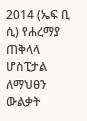2014 (ኤፍ ቢ ሲ) የሐረማያ ጠቅላላ ሆስፒታል ለማህፀን ውልቃት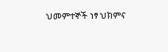ህመምተኞች ነፃ ህክምና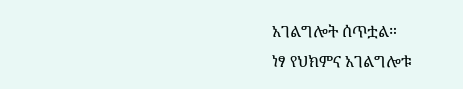አገልግሎት ሰጥቷል።
ነፃ የህክምና አገልግሎቱ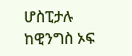ሆስፒታሉ ከዊንግስ ኦፍ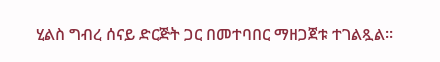ሂልስ ግብረ ሰናይ ድርጅት ጋር በመተባበር ማዘጋጀቱ ተገልጿል፡፡